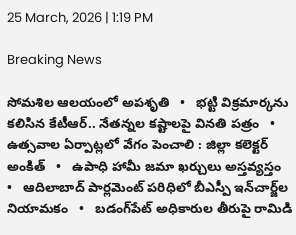25 March, 2026 | 1:19 PM

Breaking News

సోమశిల ఆలయంలో అపశృతి   •   భట్టి విక్రమార్కను కలిసిన కేటీఆర్.. నేతన్నల కష్టాలపై వినతి పత్రం   •   ఉత్సవాల ఏర్పాట్లలో వేగం పెంచాలి : జిల్లా కలెక్టర్ అంకిత్   •   ఉపాధి హామీ జమా ఖర్చులు అస్తవ్యస్తం   •   ఆదిలాబాద్ పార్లమెంట్ పరిధిలో బీఎస్పీ ఇన్‌చార్జ్‌ల నియామకం   •   బడంగ్‌పేట్ అధికారుల తీరుపై రామిడి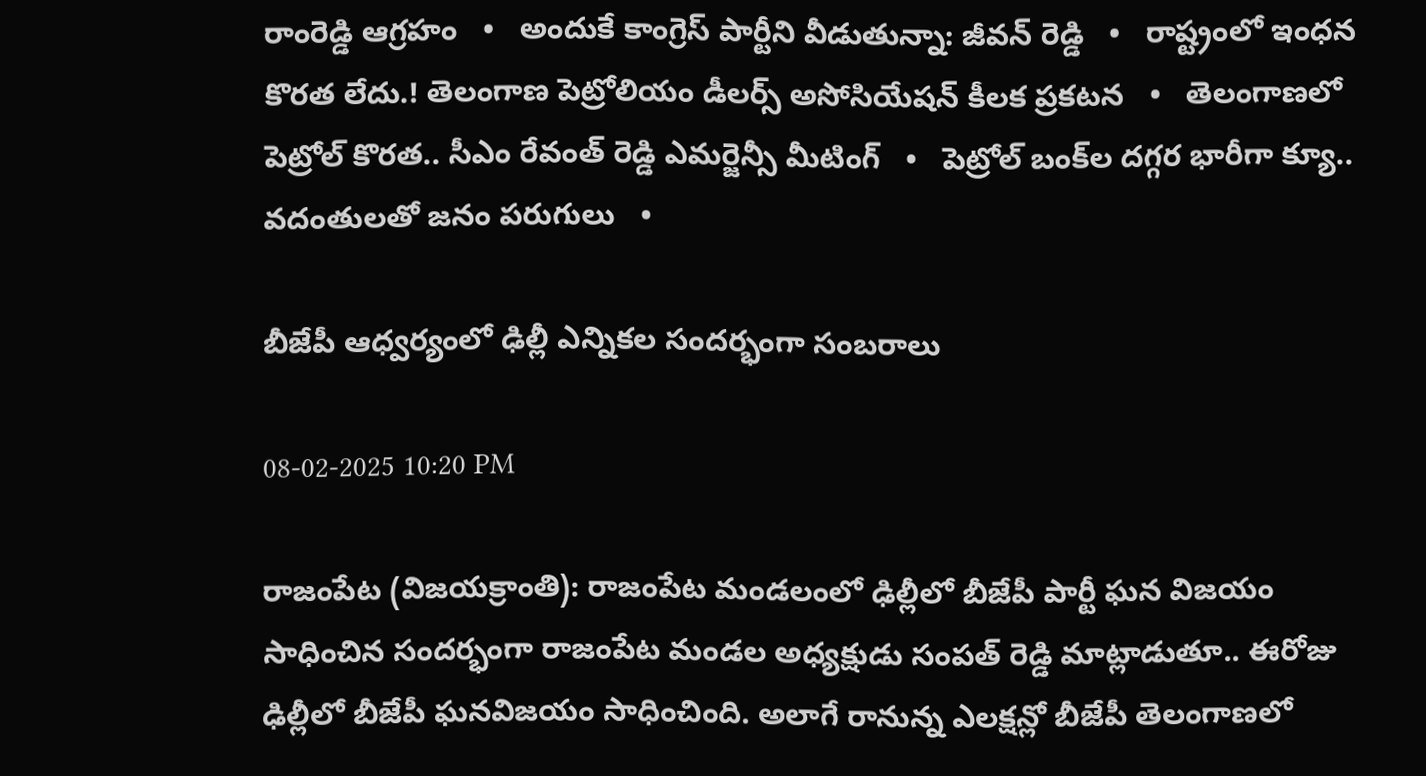రాంరెడ్డి ఆగ్రహం   •   అందుకే కాంగ్రెస్ పార్టీని వీడుతున్నా: జీవన్ రెడ్డి   •   రాష్ట్రంలో ఇంధన కొరత లేదు.! తెలంగాణ పెట్రోలియం డీలర్స్ అసోసియేషన్ కీలక ప్రకటన   •   తెలంగాణలో పెట్రోల్ కొరత.. సీఎం రేవంత్ రెడ్డి ఎమర్జెన్సీ మీటింగ్   •   పెట్రోల్‌ బంక్‌ల దగ్గర భారీగా క్యూ.. వదంతులతో జనం పరుగులు   •

బీజేపీ ఆధ్వర్యంలో ఢిల్లీ ఎన్నికల సందర్భంగా సంబరాలు

08-02-2025 10:20 PM

రాజంపేట (విజయక్రాంతి): రాజంపేట మండలంలో ఢిల్లీలో బీజేపీ పార్టీ ఘన విజయం సాధించిన సందర్భంగా రాజంపేట మండల అధ్యక్షుడు సంపత్ రెడ్డి మాట్లాడుతూ.. ఈరోజు ఢిల్లీలో బీజేపీ ఘనవిజయం సాధించింది. అలాగే రానున్న ఎలక్షన్లో బీజేపీ తెలంగాణలో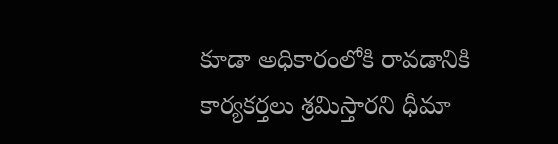కూడా అధికారంలోకి రావడానికి కార్యకర్తలు శ్రమిస్తారని ధీమా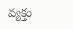వ్యక్తం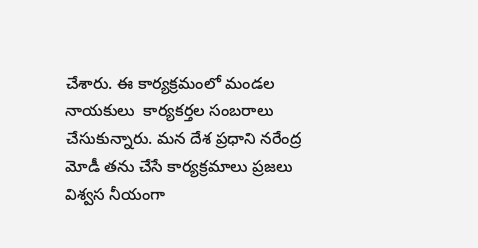చేశారు. ఈ కార్యక్రమంలో మండల నాయకులు  కార్యకర్తల సంబరాలు చేసుకున్నారు. మన దేశ ప్రధాని నరేంద్ర మోడీ తను చేసే కార్యక్రమాలు ప్రజలు విశ్వస నీయంగా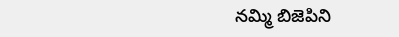నమ్మి బిజెపిని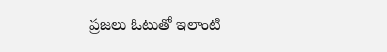ప్రజలు ఓటుతో ఇలాంటి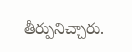తీర్పునిచ్చారు.